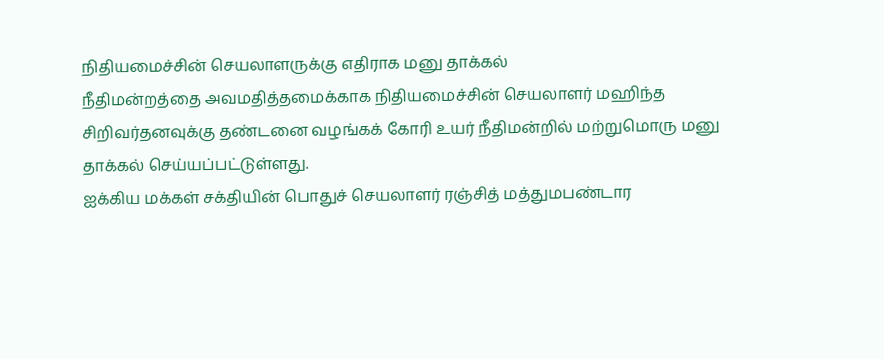நிதியமைச்சின் செயலாளருக்கு எதிராக மனு தாக்கல்
நீதிமன்றத்தை அவமதித்தமைக்காக நிதியமைச்சின் செயலாளர் மஹிந்த சிறிவர்தனவுக்கு தண்டனை வழங்கக் கோரி உயர் நீதிமன்றில் மற்றுமொரு மனு தாக்கல் செய்யப்பட்டுள்ளது.
ஐக்கிய மக்கள் சக்தியின் பொதுச் செயலாளர் ரஞ்சித் மத்துமபண்டார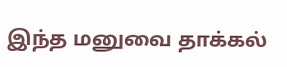இந்த மனுவை தாக்கல்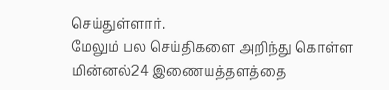செய்துள்ளார்.
மேலும் பல செய்திகளை அறிந்து கொள்ள மின்னல்24 இணையத்தளத்தை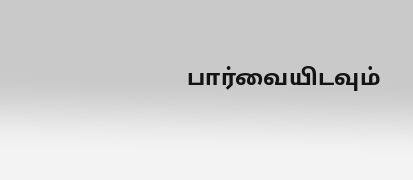பார்வையிடவும்